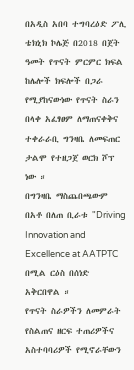በአዲስ አበባ ተግባረዕድ ፖሊ ቴክኒክ ኮሌጅ በ2018 በጀት ዓመት የጥናት ምርምር ክፍል ከሌሎች ክፍሎች በጋራ የሚያከናውነው የጥናት ስራን በላቀ አፈፃፀም ለማጠናቀቅና ተቀራራቢ ግንዛቤ ለመፍጠር ታልሞ የተዘጋጀ ወርክ ሾፕ ነው ።
በግንዛቤ ማስጨበጫውም በአቶ በለጠ ቢራቱ "Driving Innovation and Excellence at AATPTC በሚል ርዕስ በሰነድ አቅርበዋል ።
የጥናት ስራዎችን ለመምራት የስልጠና ዘርፍ ተጠሪዎችና አስተባባሪዎች የሚኖራቸውን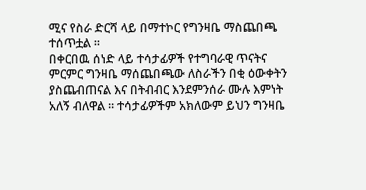ሚና የስራ ድርሻ ላይ በማተኮር የግንዛቤ ማስጨበጫ ተሰጥቷል ።
በቀርበዉ ሰነድ ላይ ተሳታፊዎች የተግባራዊ ጥናትና ምርምር ግንዛቤ ማሰጨበጫው ለስራችን በቂ ዕውቀትን ያስጨብጠናል እና በትብብር እንደምንሰራ ሙሉ እምነት አለኝ ብለዋል ። ተሳታፊዎችም አክለውም ይህን ግንዛቤ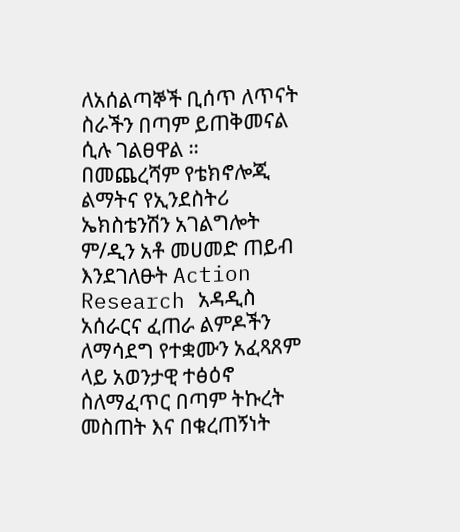ለአሰልጣኞች ቢሰጥ ለጥናት ስራችን በጣም ይጠቅመናል ሲሉ ገልፀዋል ።
በመጨረሻም የቴክኖሎጂ ልማትና የኢንደስትሪ ኤክስቴንሽን አገልግሎት ም/ዲን አቶ መሀመድ ጠይብ እንደገለፁት Action Research አዳዲስ አሰራርና ፈጠራ ልምዶችን ለማሳደግ የተቋሙን አፈጻጸም ላይ አወንታዊ ተፅዕኖ ስለማፈጥር በጣም ትኩረት መስጠት እና በቁረጠኝነት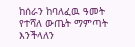ከሰራን ከባለፈዉ ዓመት የተሻለ ውጤት ማምጣት እንችላለን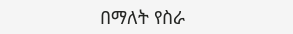በማለት የስራ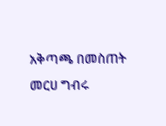አቅጣጫ በመስጠት መርሀ ግብሩ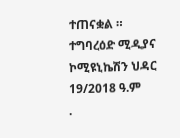ተጠናቋል ።
ተግባረዕድ ሚዲያና ኮሚዩኒኬሽን ህዳር 19/2018 ዓ.ም
.